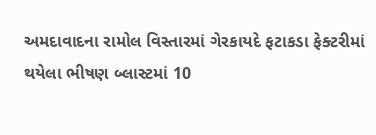અમદાવાદના રામોલ વિસ્તારમાં ગેરકાયદે ફટાકડા ફેક્ટરીમાં થયેલા ભીષણ બ્લાસ્ટમાં 10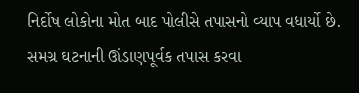નિર્દોષ લોકોના મોત બાદ પોલીસે તપાસનો વ્યાપ વધાર્યો છે. સમગ્ર ઘટનાની ઊંડાણપૂર્વક તપાસ કરવા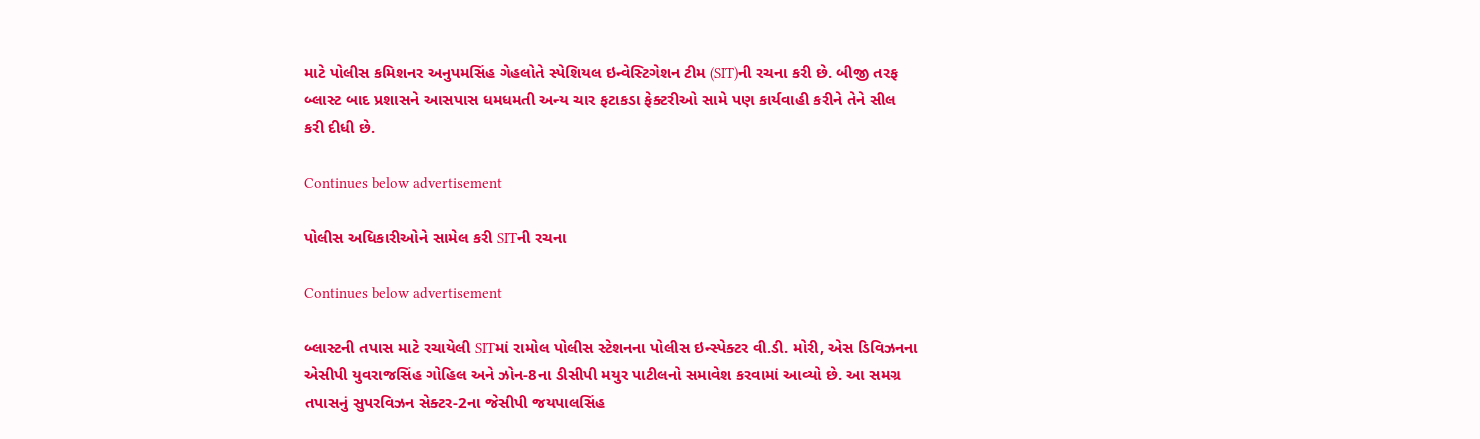માટે પોલીસ કમિશનર અનુપમસિંહ ગેહલોતે સ્પેશિયલ ઇન્વેસ્ટિગેશન ટીમ (SIT)ની રચના કરી છે. બીજી તરફ બ્લાસ્ટ બાદ પ્રશાસને આસપાસ ધમધમતી અન્ય ચાર ફટાકડા ફેક્ટરીઓ સામે પણ કાર્યવાહી કરીને તેને સીલ કરી દીધી છે.

Continues below advertisement

પોલીસ અધિકારીઓને સામેલ કરી SITની રચના

Continues below advertisement

બ્લાસ્ટની તપાસ માટે રચાયેલી SITમાં રામોલ પોલીસ સ્ટેશનના પોલીસ ઇન્સ્પેક્ટર વી.ડી. મોરી, એસ ડિવિઝનના એસીપી યુવરાજસિંહ ગોહિલ અને ઝોન-8ના ડીસીપી મયુર પાટીલનો સમાવેશ કરવામાં આવ્યો છે. આ સમગ્ર તપાસનું સુપરવિઝન સેક્ટર-2ના જેસીપી જયપાલસિંહ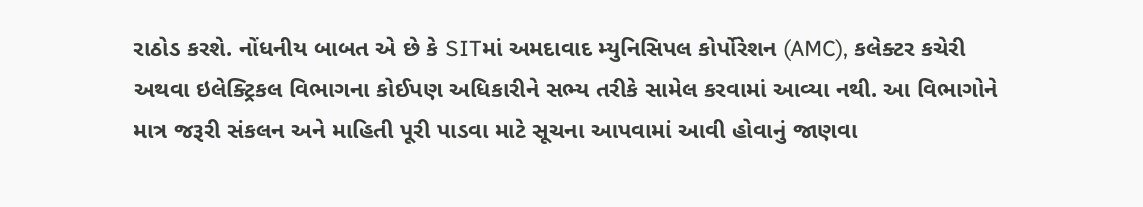રાઠોડ કરશે. નોંધનીય બાબત એ છે કે SITમાં અમદાવાદ મ્યુનિસિપલ કોર્પોરેશન (AMC), કલેક્ટર કચેરી અથવા ઇલેક્ટ્રિકલ વિભાગના કોઈપણ અધિકારીને સભ્ય તરીકે સામેલ કરવામાં આવ્યા નથી. આ વિભાગોને માત્ર જરૂરી સંકલન અને માહિતી પૂરી પાડવા માટે સૂચના આપવામાં આવી હોવાનું જાણવા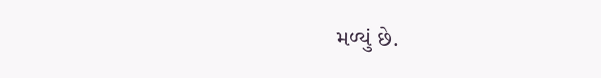મળ્યું છે.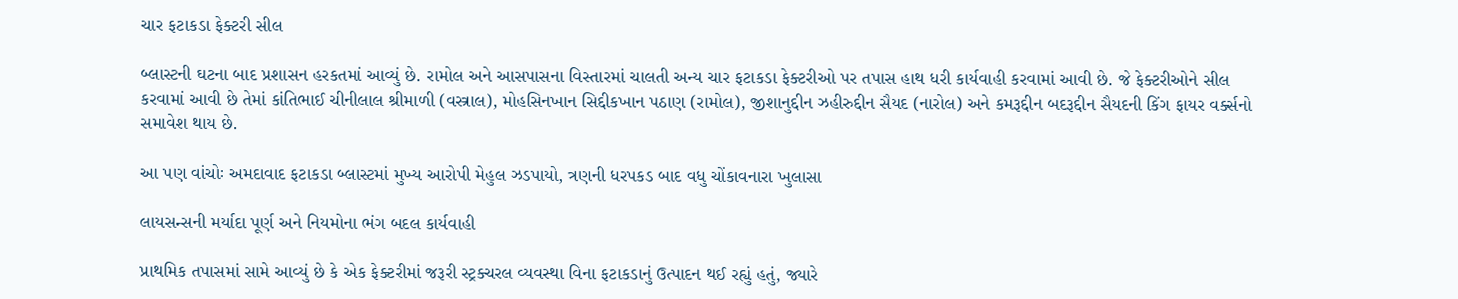ચાર ફટાકડા ફેક્ટરી સીલ

બ્લાસ્ટની ઘટના બાદ પ્રશાસન હરકતમાં આવ્યું છે. રામોલ અને આસપાસના વિસ્તારમાં ચાલતી અન્ય ચાર ફટાકડા ફેક્ટરીઓ પર તપાસ હાથ ધરી કાર્યવાહી કરવામાં આવી છે. જે ફેક્ટરીઓને સીલ કરવામાં આવી છે તેમાં કાંતિભાઈ ચીનીલાલ શ્રીમાળી (વસ્ત્રાલ), મોહસિનખાન સિદ્દીકખાન પઠાણ (રામોલ), જીશાનુદ્દીન ઝહીરુદ્દીન સૈયદ (નારોલ) અને કમરૂદ્દીન બદરૂદ્દીન સૈયદની કિંગ ફાયર વર્ક્સનો સમાવેશ થાય છે.

આ પણ વાંચોઃ અમદાવાદ ફટાકડા બ્લાસ્ટમાં મુખ્ય આરોપી મેહુલ ઝડપાયો, ત્રણની ધરપકડ બાદ વધુ ચોંકાવનારા ખુલાસા

લાયસન્સની મર્યાદા પૂર્ણ અને નિયમોના ભંગ બદલ કાર્યવાહી

પ્રાથમિક તપાસમાં સામે આવ્યું છે કે એક ફેક્ટરીમાં જરૂરી સ્ટ્રક્ચરલ વ્યવસ્થા વિના ફટાકડાનું ઉત્પાદન થઈ રહ્યું હતું, જ્યારે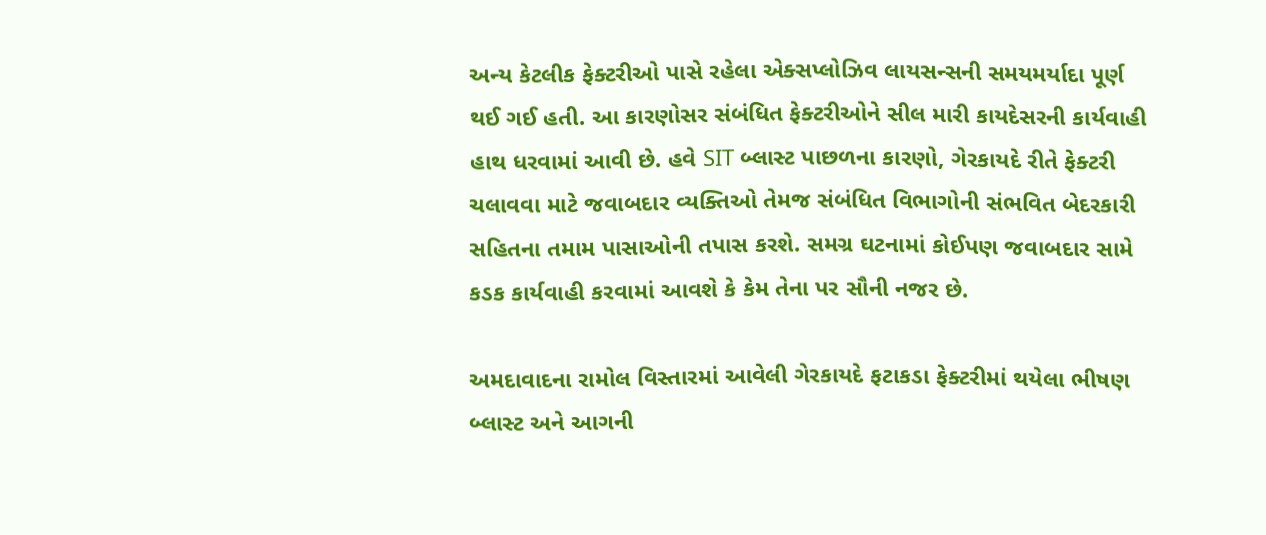અન્ય કેટલીક ફેક્ટરીઓ પાસે રહેલા એક્સપ્લોઝિવ લાયસન્સની સમયમર્યાદા પૂર્ણ થઈ ગઈ હતી. આ કારણોસર સંબંધિત ફેક્ટરીઓને સીલ મારી કાયદેસરની કાર્યવાહી હાથ ધરવામાં આવી છે. હવે SIT બ્લાસ્ટ પાછળના કારણો, ગેરકાયદે રીતે ફેક્ટરી ચલાવવા માટે જવાબદાર વ્યક્તિઓ તેમજ સંબંધિત વિભાગોની સંભવિત બેદરકારી સહિતના તમામ પાસાઓની તપાસ કરશે. સમગ્ર ઘટનામાં કોઈપણ જવાબદાર સામે કડક કાર્યવાહી કરવામાં આવશે કે કેમ તેના પર સૌની નજર છે.

અમદાવાદના રામોલ વિસ્તારમાં આવેલી ગેરકાયદે ફટાકડા ફેક્ટરીમાં થયેલા ભીષણ બ્લાસ્ટ અને આગની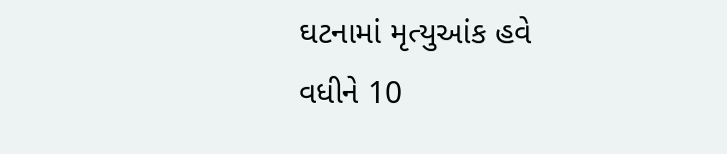ઘટનામાં મૃત્યુઆંક હવે વધીને 10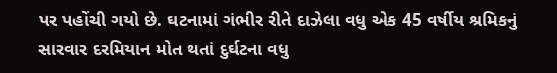પર પહોંચી ગયો છે. ઘટનામાં ગંભીર રીતે દાઝેલા વધુ એક 45 વર્ષીય શ્રમિકનું સારવાર દરમિયાન મોત થતાં દુર્ઘટના વધુ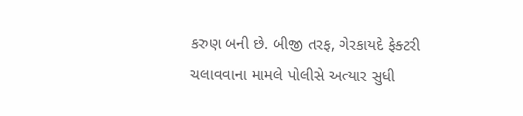કરુણ બની છે. બીજી તરફ, ગેરકાયદે ફેક્ટરી ચલાવવાના મામલે પોલીસે અત્યાર સુધી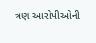ત્રણ આરોપીઓની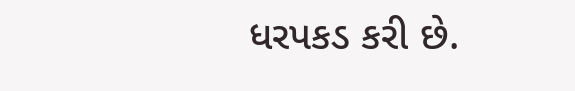ધરપકડ કરી છે.